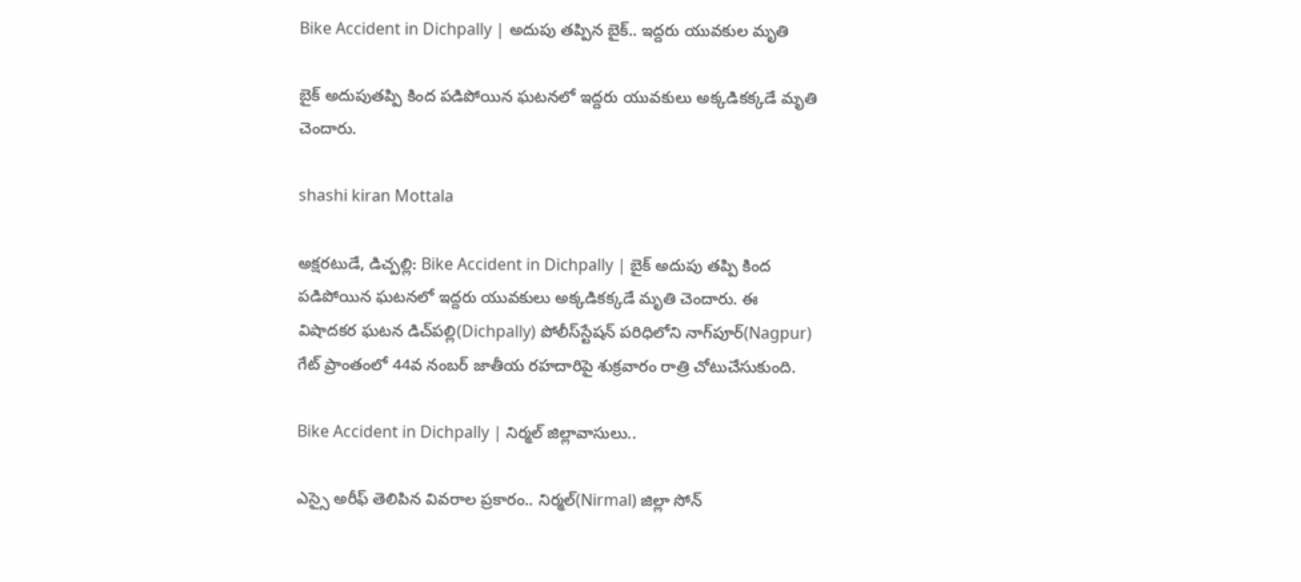Bike Accident in Dichpally | అదుపు తప్పిన బైక్.. ఇద్దరు యువకుల మృతి

బైక్ అదుపుతప్పి కింద పడిపోయిన ఘటనలో ఇద్దరు యువకులు అక్కడికక్కడే మృతి చెందారు.

shashi kiran Mottala

అక్షరటుడే, డిచ్పల్లి: Bike Accident in Dichpally | బైక్ అదుపు తప్పి కింద పడిపోయిన ఘటనలో ఇద్దరు యువకులు అక్కడికక్కడే మృతి చెందారు. ఈ విషాదకర ఘటన డిచ్‌పల్లి(Dichpally) పోలీస్‌స్టేషన్‌ పరిధిలోని నాగ్‌పూర్(Nagpur) గేట్‌ ప్రాంతంలో 44వ నంబర్‌ జాతీయ రహదారిపై శుక్రవారం రాత్రి చోటుచేసుకుంది.

Bike Accident in Dichpally | నిర్మల్ జిల్లావాసులు..

ఎస్సై అరీఫ్ తెలిపిన వివరాల ప్రకారం.. నిర్మల్(Nirmal) జిల్లా సోన్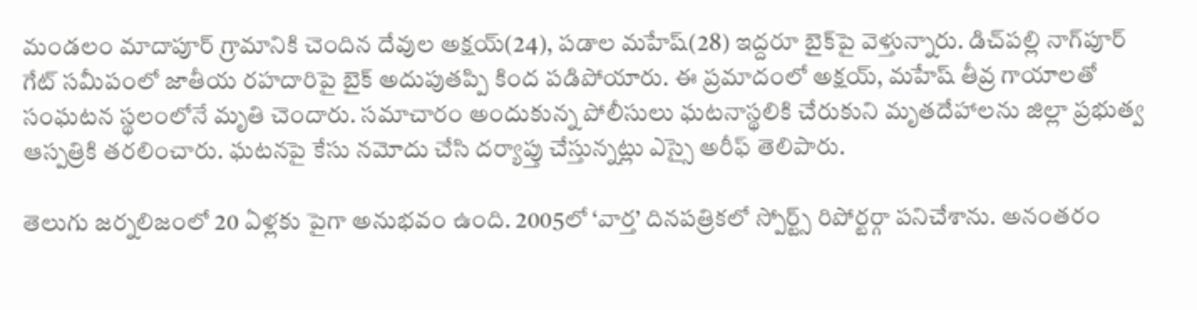మండలం మాదాపూర్ గ్రామానికి చెందిన దేవుల అక్షయ్(24), పడాల మహేష్(28) ఇద్దరూ బైక్‌పై వెళ్తున్నారు. డిచ్‌పల్లి నాగ్‌పూర్ గేట్‌ సమీపంలో జాతీయ రహదారిపై బైక్ అదుపుతప్పి కింద పడిపోయారు. ఈ ప్రమాదంలో అక్షయ్, మహేష్ తీవ్ర గాయాలతో సంఘటన స్థలంలోనే మృతి చెందారు. సమాచారం అందుకున్న పోలీసులు ఘటనాస్థలికి చేరుకుని మృతదేహాలను జిల్లా ప్రభుత్వ ఆస్పత్రికి తరలించారు. ఘటనపై కేసు నమోదు చేసి దర్యాప్తు చేస్తున్నట్లు ఎస్సై అరీఫ్ తెలిపారు.

తెలుగు జర్నలిజంలో 20 ఏళ్లకు పైగా అనుభవం ఉంది. 2005లో ‘వార్త’ దినపత్రికలో స్పోర్ట్స్ రిపోర్టర్గా పనిచేశాను. అనంతరం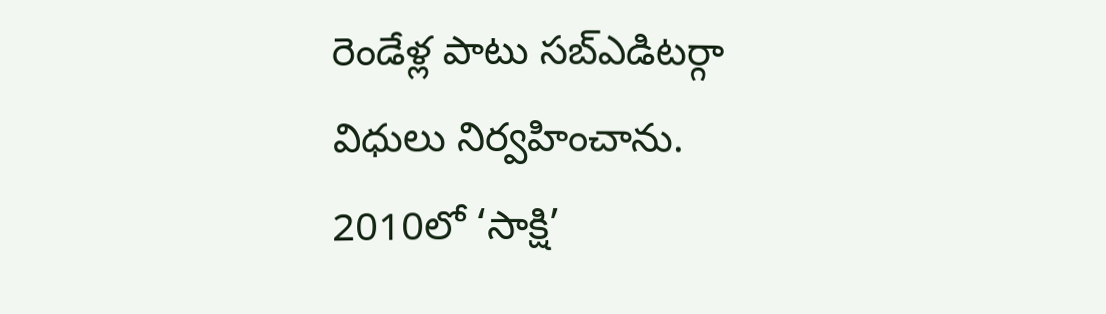రెండేళ్ల పాటు సబ్ఎడిటర్గా విధులు నిర్వహించాను. 2010లో ‘సాక్షి’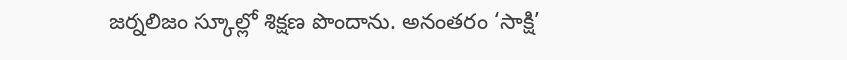జర్నలిజం స్కూల్లో శిక్షణ పొందాను. అనంతరం ‘సాక్షి’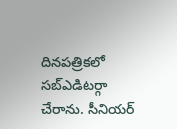దినపత్రికలో సబ్ఎడిటర్గా చేరాను. సీనియర్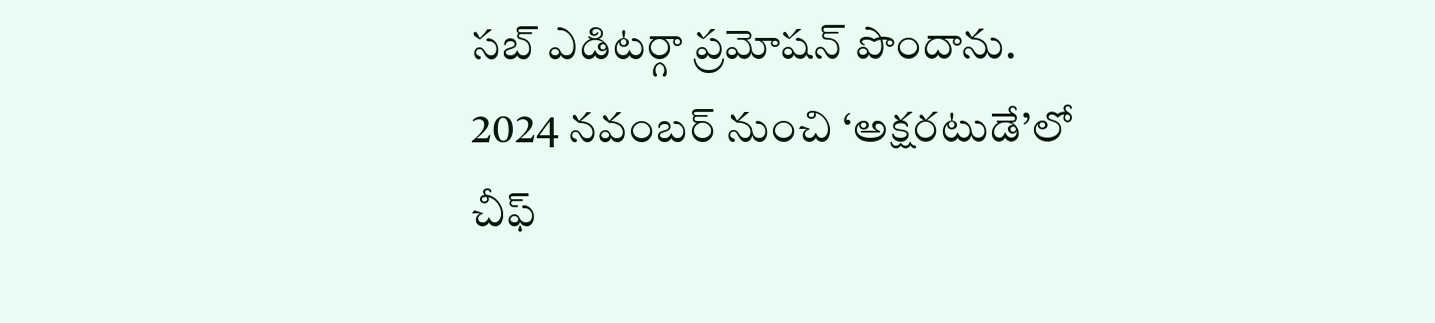సబ్ ఎడిటర్గా ప్రమోషన్ పొందాను. 2024 నవంబర్ నుంచి ‘అక్షరటుడే’లో చీఫ్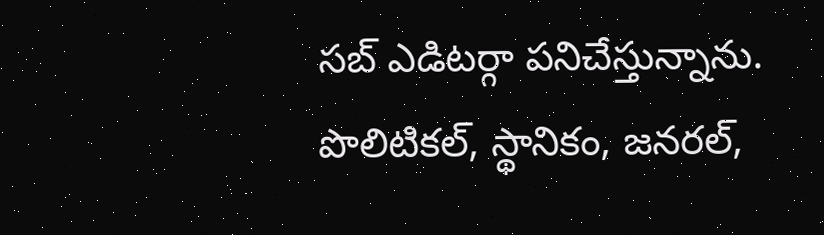సబ్ ఎడిటర్గా పనిచేస్తున్నాను. పొలిటికల్, స్థానికం, జనరల్,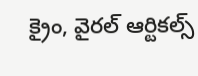క్రైం, వైరల్ ఆర్టికల్స్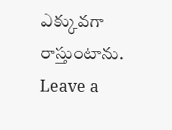ఎక్కువగా రాస్తుంటాను.
Leave a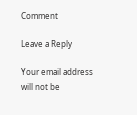Comment

Leave a Reply

Your email address will not be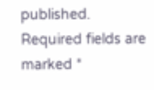published. Required fields are marked *